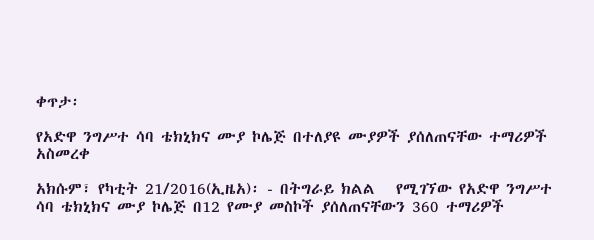ቀጥታ፡

የአድዋ ንግሥተ ሳባ ቴክኒክና ሙያ ኮሌጅ በተለያዩ ሙያዎች ያሰለጠናቸው ተማሪዎች አስመረቀ

አክሱም፣ የካቲት 21/2016(ኢዜአ)፡ - በትግራይ ክልል   የሚገኘው የአድዋ ንግሥተ ሳባ ቴክኒክና ሙያ ኮሌጅ በ12 የሙያ መስኮች ያሰለጠናቸውን 360 ተማሪዎች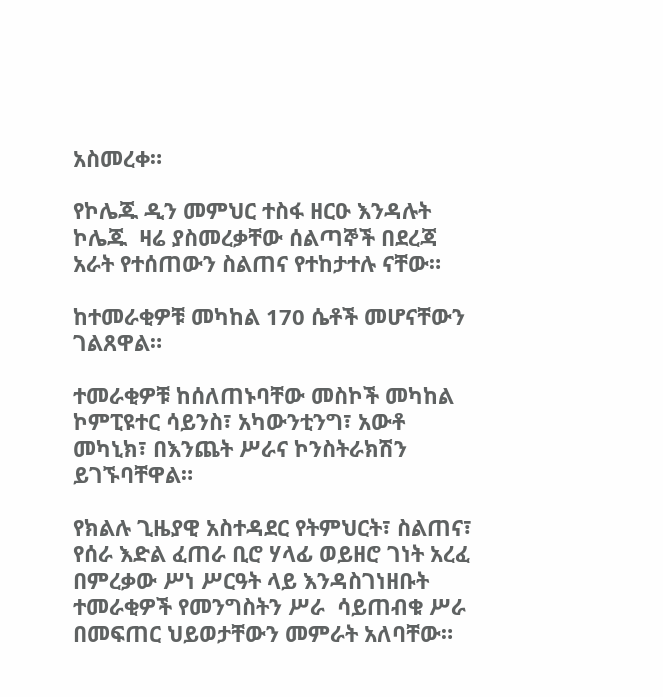አስመረቀ።

የኮሌጁ ዲን መምህር ተስፋ ዘርዑ እንዳሉት ኮሌጁ  ዛሬ ያስመረቃቸው ሰልጣኞች በደረጃ  አራት የተሰጠውን ስልጠና የተከታተሉ ናቸው።

ከተመራቂዎቹ መካከል 170 ሴቶች መሆናቸውን ገልጸዋል።

ተመራቂዎቹ ከሰለጠኑባቸው መስኮች መካከል ኮምፒዩተር ሳይንስ፣ አካውንቲንግ፣ አውቶ መካኒክ፣ በእንጨት ሥራና ኮንስትራክሽን ይገኙባቸዋል።

የክልሉ ጊዜያዊ አስተዳደር የትምህርት፣ ስልጠና፣ የሰራ እድል ፈጠራ ቢሮ ሃላፊ ወይዘሮ ገነት አረፈ በምረቃው ሥነ ሥርዓት ላይ እንዳስገነዘቡት ተመራቂዎች የመንግስትን ሥራ  ሳይጠብቁ ሥራ በመፍጠር ህይወታቸውን መምራት አለባቸው።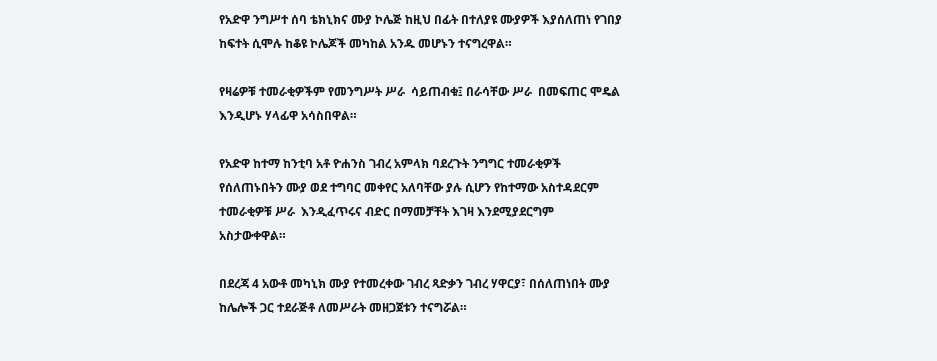የአድዋ ንግሥተ ሰባ ቴክኒክና ሙያ ኮሌጅ ከዚህ በፊት በተለያዩ ሙያዎች እያሰለጠነ የገበያ ከፍተት ሲሞሉ ከቆዩ ኮሌጆች መካከል አንዱ መሆኑን ተናግረዋል።

የዛሬዎቹ ተመራቂዎችም የመንግሥት ሥራ  ሳይጠብቁ፤ በራሳቸው ሥራ  በመፍጠር ሞዴል እንዲሆኑ ሃላፊዋ አሳስበዋል።

የአድዋ ከተማ ከንቲባ አቶ ዮሐንስ ገብረ አምላክ ባደረጉት ንግግር ተመራቂዎች የሰለጠኑበትን ሙያ ወደ ተግባር መቀየር አለባቸው ያሉ ሲሆን የከተማው አስተዳደርም ተመራቂዎቹ ሥራ  እንዲፈጥሩና ብድር በማመቻቸት እገዛ እንደሚያደርግም አስታውቀዋል።

በደረጃ 4 አውቶ መካኒክ ሙያ የተመረቀው ገብረ ጻድቃን ገብረ ሃዋርያ፣ በሰለጠነበት ሙያ  ከሌሎች ጋር ተደራጅቶ ለመሥራት መዘጋጀቱን ተናግሯል።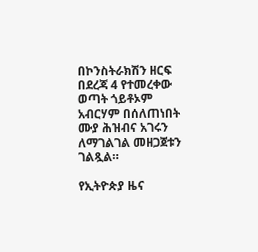በኮንስትራክሽን ዘርፍ በደረጃ 4 የተመረቀው ወጣት ጎይቶኦም አብርሃም በሰለጠነበት ሙያ ሕዝብና አገሩን ለማገልገል መዘጋጀቱን ገልጿል።

የኢትዮጵያ ዜና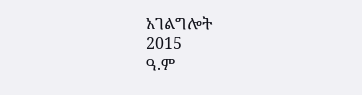አገልግሎት
2015
ዓ.ም